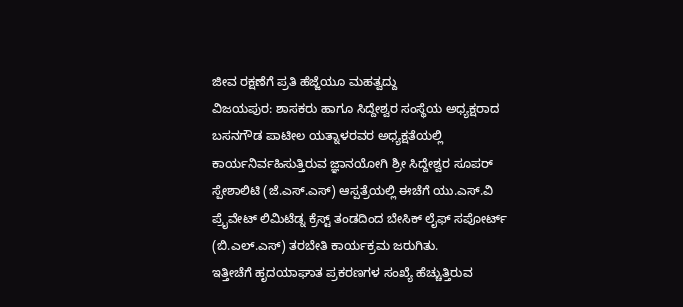ಜೀವ ರಕ್ಷಣೆಗೆ ಪ್ರತಿ ಹೆಜ್ಜೆಯೂ ಮಹತ್ವದ್ದು
ವಿಜಯಪುರ: ಶಾಸಕರು ಹಾಗೂ ಸಿದ್ದೇಶ್ವರ ಸಂಸ್ಥೆಯ ಅಧ್ಯಕ್ಷರಾದ ಬಸನಗೌಡ ಪಾಟೀಲ ಯತ್ನಾಳರವರ ಅಧ್ಯಕ್ಷತೆಯಲ್ಲಿ ಕಾರ್ಯನಿರ್ವಹಿಸುತ್ತಿರುವ ಜ್ಞಾನಯೋಗಿ ಶ್ರೀ ಸಿದ್ದೇಶ್ವರ ಸೂಪರ್ ಸ್ಪೇಶಾಲಿಟಿ (ಜೆ.ಎಸ್.ಎಸ್) ಆಸ್ಪತ್ರೆಯಲ್ಲಿ ಈಚೆಗೆ ಯು.ಎಸ್.ವಿ ಪ್ರೈವೇಟ್ ಲಿಮಿಟೆಡ್ನ ಕ್ರೆಸ್ಟ್ ತಂಡದಿಂದ ಬೇಸಿಕ್ ಲೈಫ್ ಸಪೋರ್ಟ್ (ಬಿ.ಎಲ್.ಎಸ್) ತರಬೇತಿ ಕಾರ್ಯಕ್ರಮ ಜರುಗಿತು.
ಇತ್ತೀಚೆಗೆ ಹೃದಯಾಘಾತ ಪ್ರಕರಣಗಳ ಸಂಖ್ಯೆ ಹೆಚ್ಚುತ್ತಿರುವ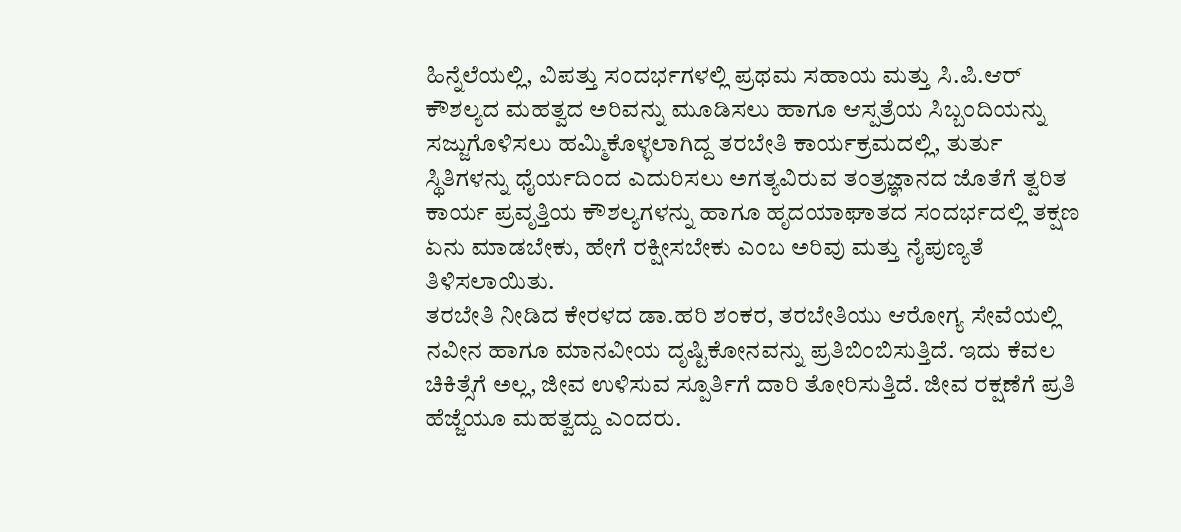ಹಿನ್ನೆಲೆಯಲ್ಲಿ, ವಿಪತ್ತು ಸಂದರ್ಭಗಳಲ್ಲಿ ಪ್ರಥಮ ಸಹಾಯ ಮತ್ತು ಸಿ.ಪಿ.ಆರ್ ಕೌಶಲ್ಯದ ಮಹತ್ವದ ಅರಿವನ್ನು ಮೂಡಿಸಲು ಹಾಗೂ ಆಸ್ಪತ್ರೆಯ ಸಿಬ್ಬಂದಿಯನ್ನು ಸಜ್ಜುಗೊಳಿಸಲು ಹಮ್ಮಿಕೊಳ್ಳಲಾಗಿದ್ದ ತರಬೇತಿ ಕಾರ್ಯಕ್ರಮದಲ್ಲಿ, ತುರ್ತು ಸ್ಥಿತಿಗಳನ್ನು ಧೈರ್ಯದಿಂದ ಎದುರಿಸಲು ಅಗತ್ಯವಿರುವ ತಂತ್ರಜ್ಞಾನದ ಜೊತೆಗೆ ತ್ವರಿತ ಕಾರ್ಯ ಪ್ರವೃತ್ತಿಯ ಕೌಶಲ್ಯಗಳನ್ನು ಹಾಗೂ ಹೃದಯಾಘಾತದ ಸಂದರ್ಭದಲ್ಲಿ ತಕ್ಷಣ ಏನು ಮಾಡಬೇಕು, ಹೇಗೆ ರಕ್ಷೀಸಬೇಕು ಎಂಬ ಅರಿವು ಮತ್ತು ನೈಪುಣ್ಯತೆ ತಿಳಿಸಲಾಯಿತು.
ತರಬೇತಿ ನೀಡಿದ ಕೇರಳದ ಡಾ.ಹರಿ ಶಂಕರ, ತರಬೇತಿಯು ಆರೋಗ್ಯ ಸೇವೆಯಲ್ಲಿ ನವೀನ ಹಾಗೂ ಮಾನವೀಯ ದೃಷ್ಟಿಕೋನವನ್ನು ಪ್ರತಿಬಿಂಬಿಸುತ್ತಿದೆ. ಇದು ಕೆವಲ ಚಿಕಿತ್ಸೆಗೆ ಅಲ್ಲ, ಜೀವ ಉಳಿಸುವ ಸ್ಪೂರ್ತಿಗೆ ದಾರಿ ತೋರಿಸುತ್ತಿದೆ. ಜೀವ ರಕ್ಷಣೆಗೆ ಪ್ರತಿ ಹೆಜ್ಜೆಯೂ ಮಹತ್ವದ್ದು ಎಂದರು.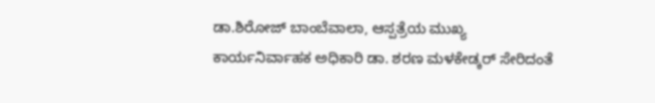ಡಾ.ಶಿರೋಜ್ ಬಾಂಬೆವಾಲಾ, ಆಸ್ಪತ್ರೆಯ ಮುಖ್ಯ ಕಾರ್ಯನಿರ್ವಾಹಕ ಅಧಿಕಾರಿ ಡಾ. ಶರಣ ಮಳಕೇಡ್ಕರ್ ಸೇರಿದಂತೆ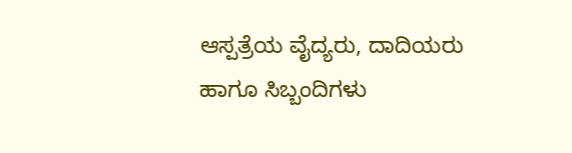ಆಸ್ಪತ್ರೆಯ ವೈದ್ಯರು, ದಾದಿಯರು ಹಾಗೂ ಸಿಬ್ಬಂದಿಗಳು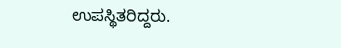ಉಪಸ್ಥಿತರಿದ್ದರು.